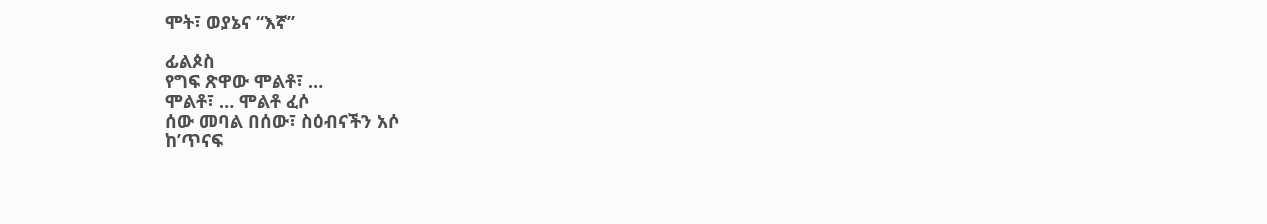ሞት፣ ወያኔና “እኛ”

ፊልጶስ
የግፍ ጽዋው ሞልቶ፣ …
ሞልቶ፣ … ሞልቶ ፈሶ
ሰው መባል በሰው፣ ስዕብናችን አሶ
ከ’ጥናፍ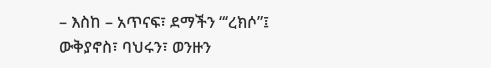– እስከ – አጥናፍ፣ ደማችን “‘ረክሶ”፤
ውቅያኖስ፣ ባህሩን፣ ወንዙን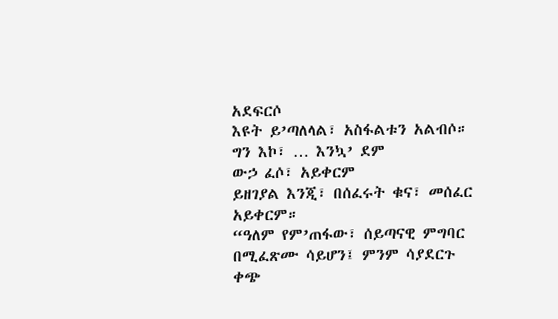አደፍርሶ
እዩት ይ’ጣለላል፣ አስፋልቱን አልብሶ።
ግን እኮ፣ … እንኳ’ ደም
ውኃ ፈሶ፣ አይቀርም
ይዘገያል እንጂ፣ በሰፈሩት ቁና፣ መሰፈር አይቀርም።
“ዓለም የም’ጠፋው፣ ሰይጣናዊ ምግባር በሚፈጽሙ ሳይሆን፤ ምንም ሳያደርጉ ቀጭ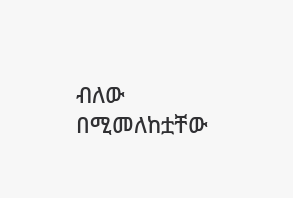ብለው በሚመለከቷቸው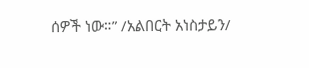ሰዎች ነው።” /አልበርት አነስታይን/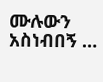ሙሉውን አስነብበኝ …